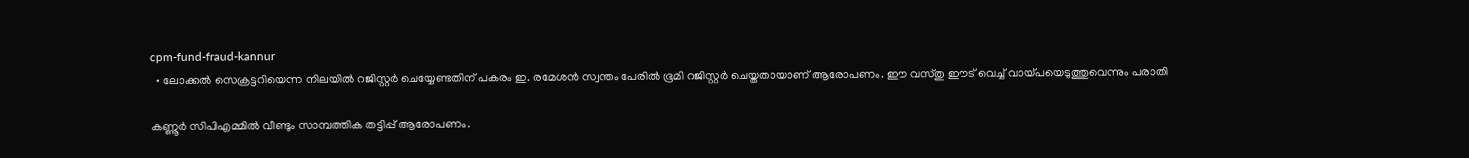cpm-fund-fraud-kannur
  • ലോക്കല്‍ സെക്രട്ടറിയെന്ന നിലയില്‍ റജിസ്റ്റര്‍ ചെയ്യേണ്ടതിന് പകരം ഇ. രമേശന്‍ സ്വന്തം പേരില്‍ ഭൂമി റജിസ്റ്റര്‍ ചെയ്തതായാണ് ആരോപണം. ഈ വസ്തു ഈട് വെച്ച് വായ്പയെടുത്തുവെന്നും പരാതി

കണ്ണൂര്‍ സിപിഎമ്മില്‍ വീണ്ടും സാമ്പത്തിക തട്ടിപ്പ് ആരോപണം.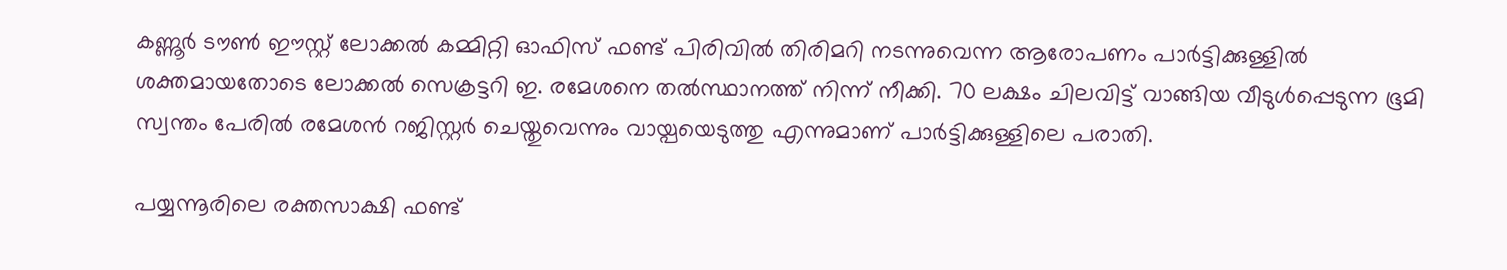കണ്ണൂര്‍ ടൗണ്‍ ഈസ്റ്റ് ലോക്കല്‍ കമ്മിറ്റി ഓഫിസ് ഫണ്ട് പിരിവില്‍ തിരിമറി നടന്നുവെന്ന ആരോപണം പാര്‍ട്ടിക്കുള്ളില്‍ ശക്തമായതോടെ ലോക്കല്‍ സെക്രട്ടറി ഇ. രമേശനെ തല്‍സ്ഥാനത്ത് നിന്ന് നീക്കി. 70 ലക്ഷം ചിലവിട്ട് വാങ്ങിയ വീടുള്‍പ്പെടുന്ന ഭൂമി സ്വന്തം പേരില്‍ രമേശന്‍ റജിസ്റ്റര്‍ ചെയ്തുവെന്നും വായ്പയെടുത്തു എന്നുമാണ് പാര്‍ട്ടിക്കുള്ളിലെ പരാതി.

പയ്യന്നൂരിലെ രക്തസാക്ഷി ഫണ്ട്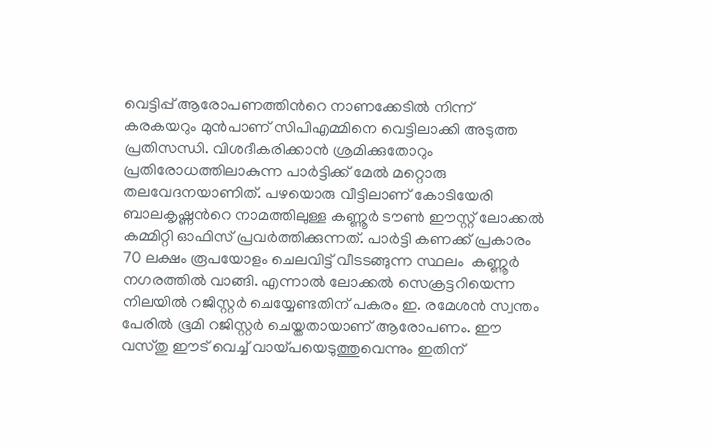വെട്ടിപ്പ് ആരോപണത്തിന്‍റെ നാണക്കേടില്‍ നിന്ന് കരകയറും മുന്‍പാണ് സിപിഎമ്മിനെ വെട്ടിലാക്കി അടുത്ത പ്രതിസന്ധി. വിശദീകരിക്കാന്‍ ശ്രമിക്കുതോറും പ്രതിരോധത്തിലാകുന്ന പാര്‍ട്ടിക്ക് മേല്‍ മറ്റൊരു തലവേദനയാണിത്. പഴയൊരു വീട്ടിലാണ് കോടിയേരി ബാലകൃഷ്ണന്‍റെ നാമത്തിലുള്ള കണ്ണൂര്‍ ടൗണ്‍ ഈസ്റ്റ് ലോക്കല്‍ കമ്മിറ്റി ഓഫിസ് പ്രവര്‍ത്തിക്കുന്നത്. പാര്‍ട്ടി കണക്ക് പ്രകാരം 70 ലക്ഷം രൂപയോളം ചെലവിട്ട് വീടടങ്ങുന്ന സ്ഥലം  കണ്ണൂര്‍ നഗരത്തില്‍ വാങ്ങി. എന്നാല്‍ ലോക്കല്‍ സെക്രട്ടറിയെന്ന നിലയില്‍ റജിസ്റ്റര്‍ ചെയ്യേണ്ടതിന് പകരം ഇ. രമേശന്‍ സ്വന്തം പേരില്‍ ഭൂമി റജിസ്റ്റര്‍ ചെയ്തതായാണ് ആരോപണം. ഈ വസ്തു ഈട് വെച്ച് വായ്പയെടുത്തുവെന്നും ഇതിന്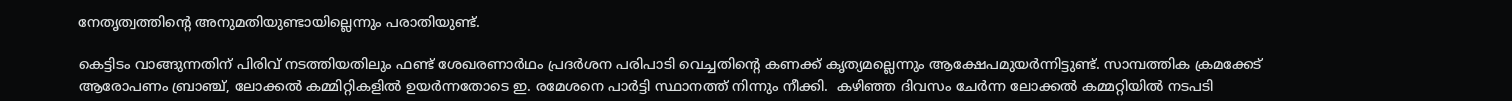നേതൃത്വത്തിന്‍റെ അനുമതിയുണ്ടായില്ലെന്നും പരാതിയുണ്ട്.

കെട്ടിടം വാങ്ങുന്നതിന് പിരിവ് നടത്തിയതിലും ഫണ്ട് ശേഖരണാര്‍ഥം പ്രദര്‍ശന പരിപാടി വെച്ചതിന്‍റെ കണക്ക് കൃത്യമല്ലെന്നും ആക്ഷേപമുയര്‍ന്നിട്ടുണ്ട്. സാമ്പത്തിക ക്രമക്കേട് ആരോപണം ബ്രാഞ്ച്, ലോക്കല്‍ കമ്മിറ്റികളില്‍ ഉയര്‍ന്നതോടെ ഇ. രമേശനെ പാര്‍ട്ടി സ്ഥാനത്ത് നിന്നും നീക്കി.  കഴിഞ്ഞ ദിവസം ചേര്‍ന്ന ലോക്കല്‍ കമ്മറ്റിയില്‍ ന‌ടപടി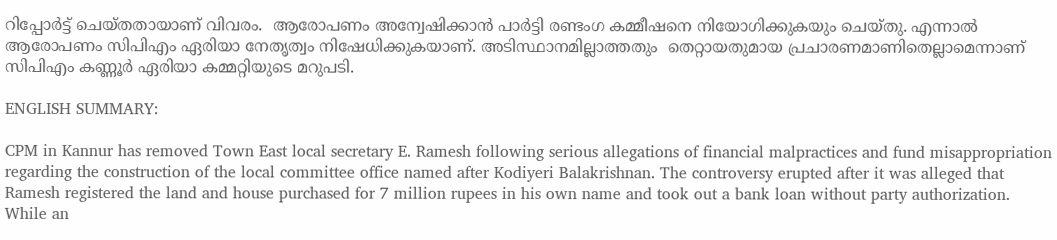റിപ്പോര്‍ട്ട് ചെയ്തതായാണ് വിവരം.  ആരോപണം അന്വേഷിക്കാന്‍ പാര്‍ട്ടി രണ്ടംഗ കമ്മീഷനെ നിയോഗിക്കുകയും ചെയ്തു. എന്നാല്‍ ആരോപണം സിപിഎം ഏരിയാ നേതൃത്വം നിഷേധിക്കുകയാണ്. അടിസ്ഥാനമില്ലാത്തതും  തെറ്റായതുമായ പ്രചാരണമാണിതെല്ലാമെന്നാണ് സിപിഎം കണ്ണൂര്‍ ഏരിയാ കമ്മറ്റിയുടെ മറുപടി.

ENGLISH SUMMARY:

CPM in Kannur has removed Town East local secretary E. Ramesh following serious allegations of financial malpractices and fund misappropriation regarding the construction of the local committee office named after Kodiyeri Balakrishnan. The controversy erupted after it was alleged that Ramesh registered the land and house purchased for 7 million rupees in his own name and took out a bank loan without party authorization. While an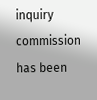inquiry commission has been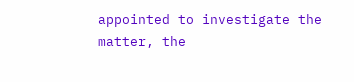appointed to investigate the matter, the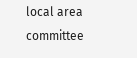local area committee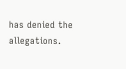has denied the allegations.